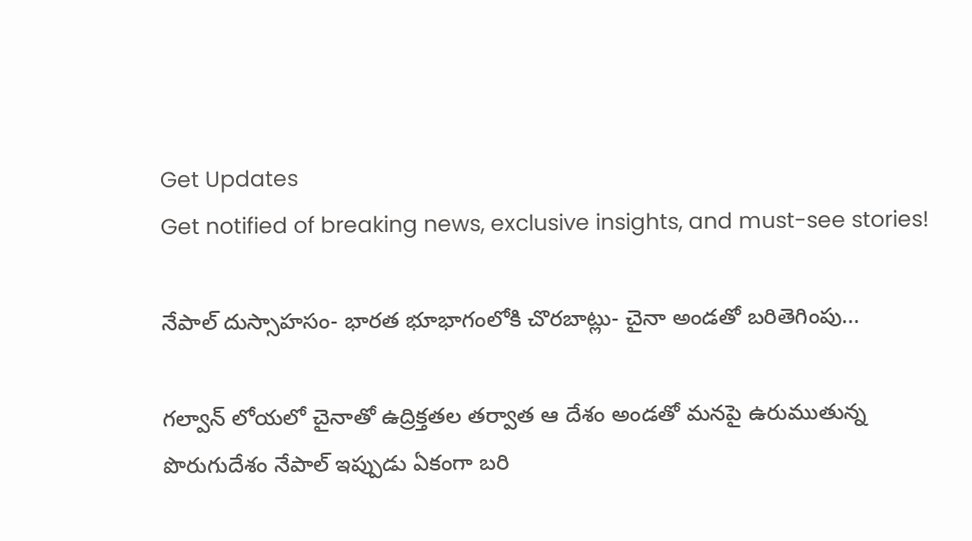Get Updates
Get notified of breaking news, exclusive insights, and must-see stories!

నేపాల్ దుస్సాహసం- భారత భూభాగంలోకి చొరబాట్లు- చైనా అండతో బరితెగింపు...

గల్వాన్ లోయలో చైనాతో ఉద్రిక్తతల తర్వాత ఆ దేశం అండతో మనపై ఉరుముతున్న పొరుగుదేశం నేపాల్ ఇప్పుడు ఏకంగా బరి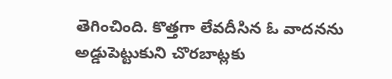తెగించింది. కొత్తగా లేవదీసిన ఓ వాదనను అడ్డుపెట్టుకుని చొరబాట్లకు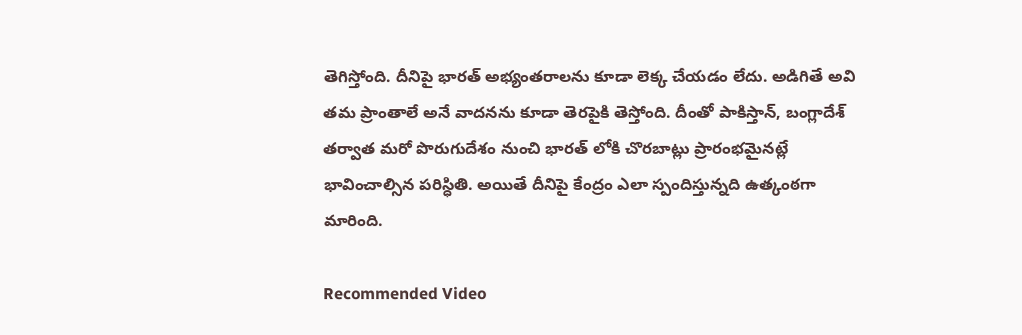తెగిస్తోంది. దీనిపై భారత్ అభ్యంతరాలను కూడా లెక్క చేయడం లేదు. అడిగితే అవి తమ ప్రాంతాలే అనే వాదనను కూడా తెరపైకి తెస్తోంది. దీంతో పాకిస్తాన్, బంగ్లాదేశ్ తర్వాత మరో పొరుగుదేశం నుంచి భారత్ లోకి చొరబాట్లు ప్రారంభమైనట్లే భావించాల్సిన పరిస్ధితి. అయితే దీనిపై కేంద్రం ఎలా స్పందిస్తున్నది ఉత్కంఠగా మారింది.

Recommended Video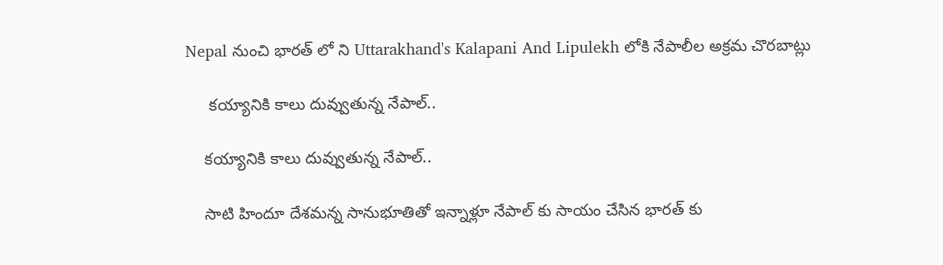Nepal నుంచి భారత్ లో ని Uttarakhand's Kalapani And Lipulekh లోకి నేపాలీల అక్రమ చొరబాట్లు

     కయ్యానికి కాలు దువ్వుతున్న నేపాల్..

    కయ్యానికి కాలు దువ్వుతున్న నేపాల్..

    సాటి హిందూ దేశమన్న సానుభూతితో ఇన్నాళ్లూ నేపాల్ కు సాయం చేసిన భారత్ కు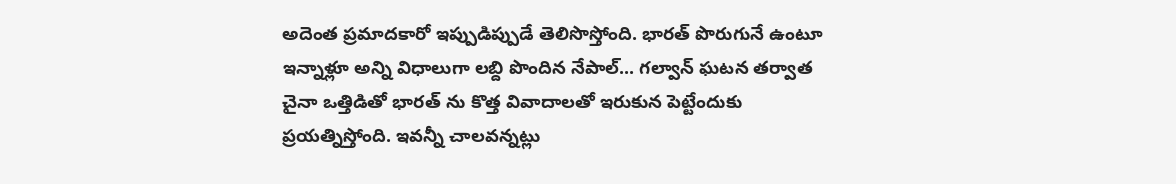అదెంత ప్రమాదకారో ఇప్పుడిప్పుడే తెలిసొస్తోంది. భారత్ పొరుగునే ఉంటూ ఇన్నాళ్లూ అన్ని విధాలుగా లబ్ది పొందిన నేపాల్... గల్వాన్ ఘటన తర్వాత చైనా ఒత్తిడితో భారత్ ను కొత్త వివాదాలతో ఇరుకున పెట్టేందుకు ప్రయత్నిస్తోంది. ఇవన్నీ చాలవన్నట్లు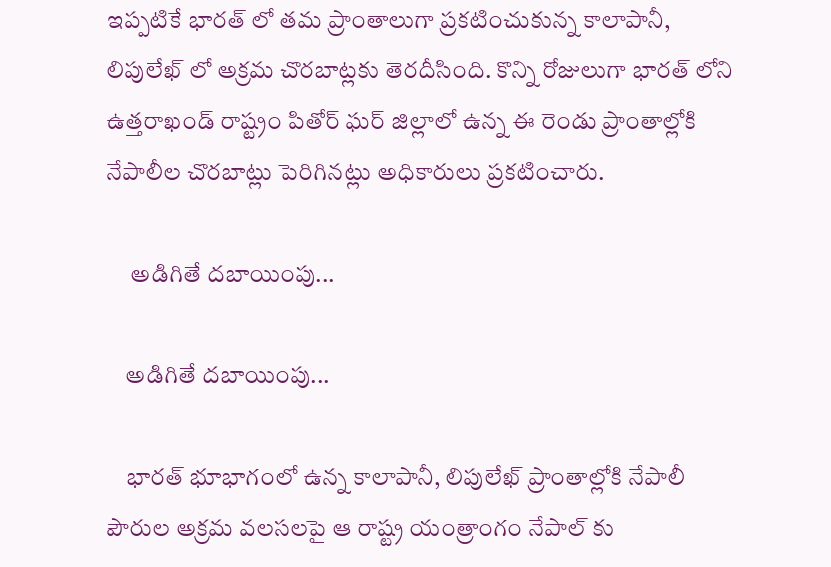ఇప్పటికే భారత్ లో తమ ప్రాంతాలుగా ప్రకటించుకున్న కాలాపానీ, లిపులేఖ్ లో అక్రమ చొరబాట్లకు తెరదీసింది. కొన్ని రోజులుగా భారత్ లోని ఉత్తరాఖండ్ రాష్ట్రం పితోర్ ఘర్ జిల్లాలో ఉన్న ఈ రెండు ప్రాంతాల్లోకి నేపాలీల చొరబాట్లు పెరిగినట్లు అధికారులు ప్రకటించారు.

     అడిగితే దబాయింపు...

    అడిగితే దబాయింపు...

    భారత్ భూభాగంలో ఉన్న కాలాపానీ, లిపులేఖ్ ప్రాంతాల్లోకి నేపాలీ పౌరుల అక్రమ వలసలపై ఆ రాష్ట్ర యంత్రాంగం నేపాల్ కు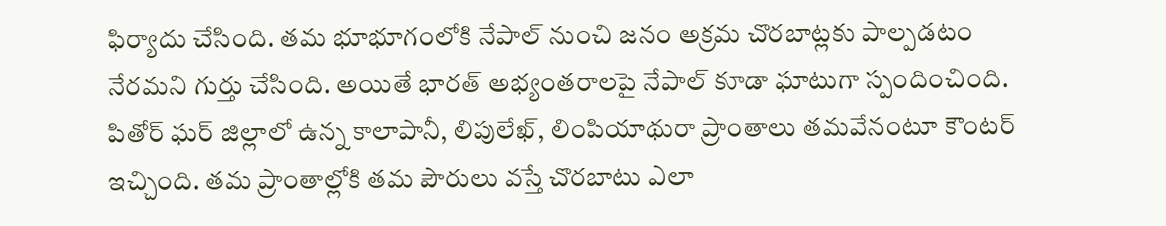ఫిర్యాదు చేసింది. తమ భూభూగంలోకి నేపాల్ నుంచి జనం అక్రమ చొరబాట్లకు పాల్పడటం నేరమని గుర్తు చేసింది. అయితే భారత్ అభ్యంతరాలపై నేపాల్ కూడా ఘాటుగా స్పందించింది. పితోర్ ఘర్ జిల్లాలో ఉన్న కాలాపానీ, లిపులేఖ్, లింపియాథురా ప్రాంతాలు తమవేనంటూ కౌంటర్ ఇచ్చింది. తమ ప్రాంతాల్లోకి తమ పౌరులు వస్తే చొరబాటు ఎలా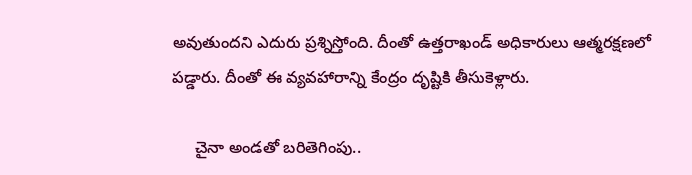అవుతుందని ఎదురు ప్రశ్నిస్తోంది. దీంతో ఉత్తరాఖండ్ అధికారులు ఆత్మరక్షణలో పడ్డారు. దీంతో ఈ వ్యవహారాన్ని కేంద్రం దృష్టికి తీసుకెళ్లారు.

     చైనా అండతో బరితెగింపు..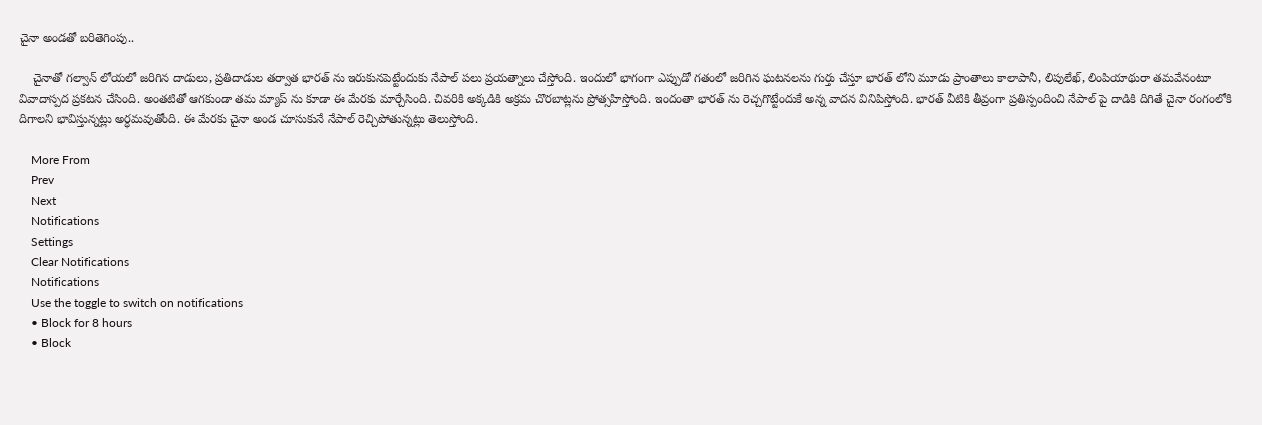చైనా అండతో బరితెగింపు..

    చైనాతో గల్వాన్ లోయలో జరిగిన దాడులు, ప్రతిదాడుల తర్వాత భారత్ ను ఇరుకునపెట్టేందుకు నేపాల్ పలు ప్రయత్నాలు చేస్తోంది. ఇందులో భాగంగా ఎప్పుడో గతంలో జరిగిన ఘటనలను గుర్తు చేస్తూ భారత్ లోని మూడు ప్రాంతాలు కాలాపానీ, లిపులేఖ్, లింపియాథురా తమవేనంటూ వివాదాస్పద ప్రకటన చేసింది. అంతటితో ఆగకుండా తమ మ్యాప్ ను కూడా ఈ మేరకు మార్చేసింది. చివరికి అక్కడికి అక్రమ చొరబాట్లను ప్రోత్సహిస్తోంది. ఇందంతా భారత్ ను రెచ్చగొట్టేందుకే అన్న వాదన వినిపిస్తోంది. భారత్ వీటికి తీవ్రంగా ప్రతిస్పందించి నేపాల్ పై దాడికి దిగితే చైనా రంగంలోకి దిగాలని భావిస్తున్నట్లు అర్ధమవుతోంది. ఈ మేరకు చైనా అండ చూసుకునే నేపాల్ రెచ్చిపోతున్నట్లు తెలుస్తోంది.

    More From
    Prev
    Next
    Notifications
    Settings
    Clear Notifications
    Notifications
    Use the toggle to switch on notifications
    • Block for 8 hours
    • Block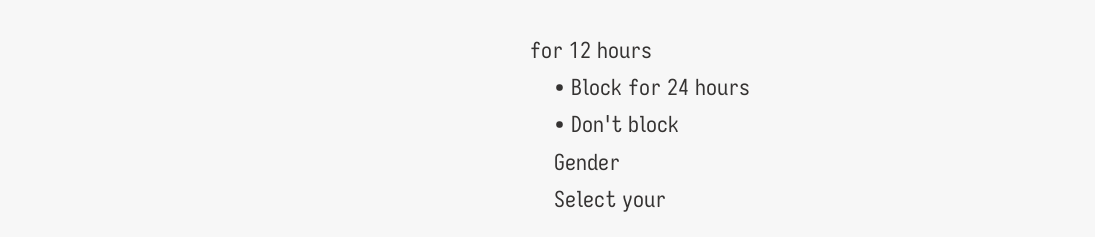for 12 hours
    • Block for 24 hours
    • Don't block
    Gender
    Select your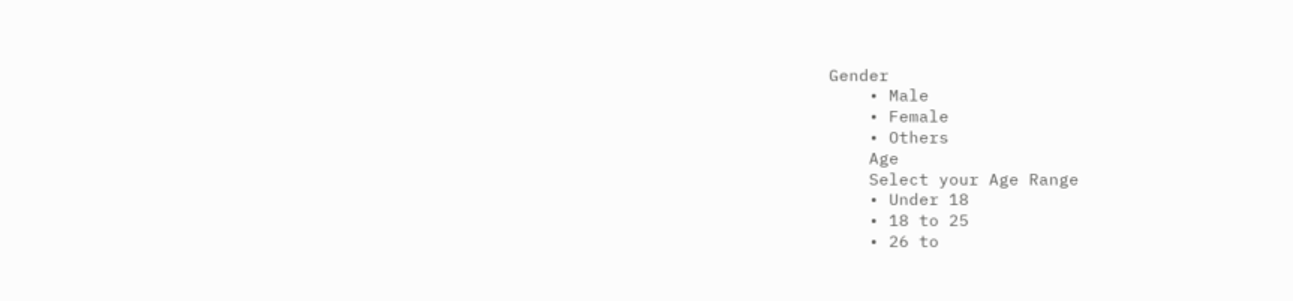Gender
    • Male
    • Female
    • Others
    Age
    Select your Age Range
    • Under 18
    • 18 to 25
    • 26 to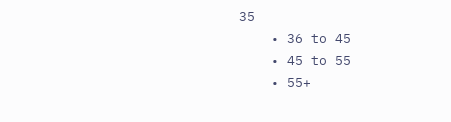35
    • 36 to 45
    • 45 to 55
    • 55+